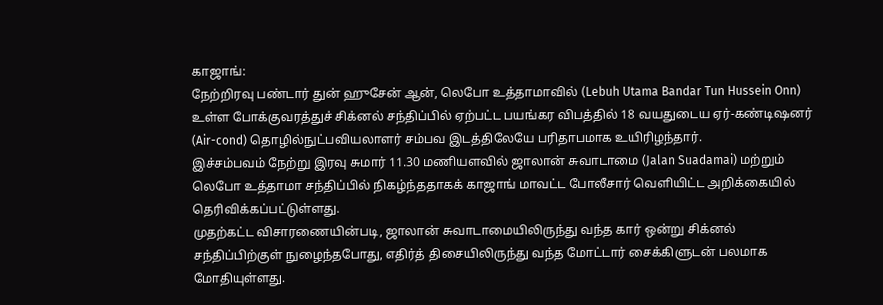காஜாங்:
நேற்றிரவு பண்டார் துன் ஹுசேன் ஆன், லெபோ உத்தாமாவில் (Lebuh Utama Bandar Tun Hussein Onn) உள்ள போக்குவரத்துச் சிக்னல் சந்திப்பில் ஏற்பட்ட பயங்கர விபத்தில் 18 வயதுடைய ஏர்-கண்டிஷனர் (Air-cond) தொழில்நுட்பவியலாளர் சம்பவ இடத்திலேயே பரிதாபமாக உயிரிழந்தார்.
இச்சம்பவம் நேற்று இரவு சுமார் 11.30 மணியளவில் ஜாலான் சுவாடாமை (Jalan Suadamai) மற்றும் லெபோ உத்தாமா சந்திப்பில் நிகழ்ந்ததாகக் காஜாங் மாவட்ட போலீசார் வெளியிட்ட அறிக்கையில் தெரிவிக்கப்பட்டுள்ளது.
முதற்கட்ட விசாரணையின்படி, ஜாலான் சுவாடாமையிலிருந்து வந்த கார் ஒன்று சிக்னல் சந்திப்பிற்குள் நுழைந்தபோது, எதிர்த் திசையிலிருந்து வந்த மோட்டார் சைக்கிளுடன் பலமாக மோதியுள்ளது.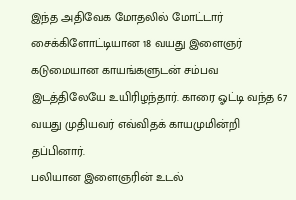இந்த அதிவேக மோதலில் மோட்டார் சைக்கிளோட்டியான 18 வயது இளைஞர் கடுமையான காயங்களுடன் சம்பவ இடத்திலேயே உயிரிழந்தார். காரை ஓட்டி வந்த 67 வயது முதியவர் எவ்விதக் காயமுமின்றி தப்பினார்.
பலியான இளைஞரின் உடல்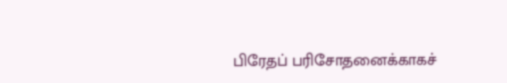பிரேதப் பரிசோதனைக்காகச்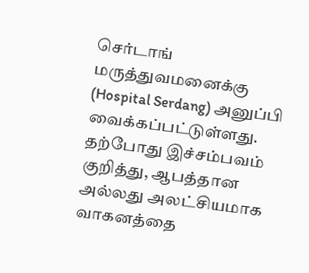செர்டாங் மருத்துவமனைக்கு (Hospital Serdang) அனுப்பி வைக்கப்பட்டுள்ளது.
தற்போது இச்சம்பவம் குறித்து, ஆபத்தான அல்லது அலட்சியமாக வாகனத்தை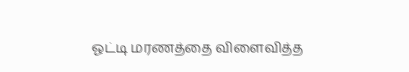ஓட்டி மரணத்தை விளைவித்த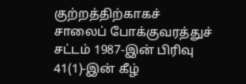குற்றத்திற்காகச் சாலைப் போக்குவரத்துச் சட்டம் 1987-இன் பிரிவு 41(1)-இன் கீழ்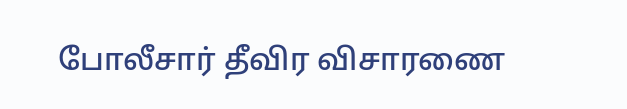போலீசார் தீவிர விசாரணை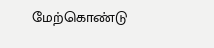மேற்கொண்டு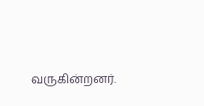வருகின்றனர்.